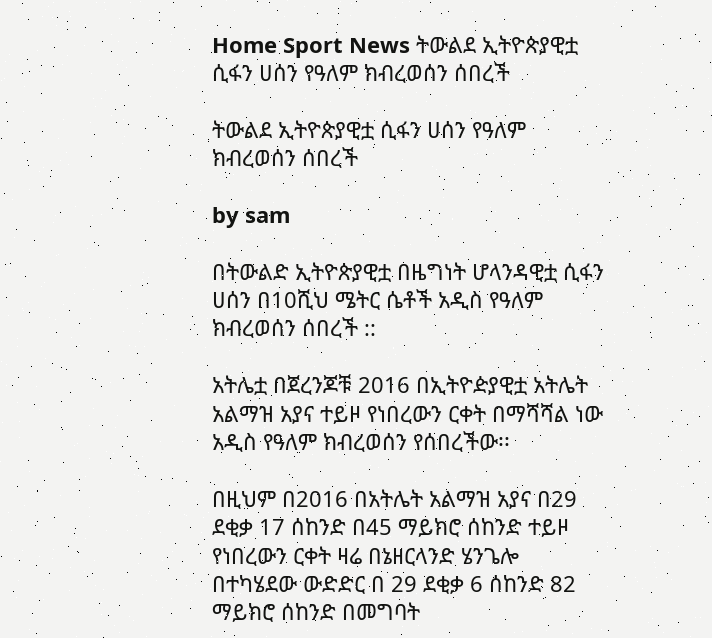Home Sport News ትውልደ ኢትዮጵያዊቷ ሲፋን ሀሰን የዓለም ክብረወሰን ሰበረች

ትውልደ ኢትዮጵያዊቷ ሲፋን ሀሰን የዓለም ክብረወሰን ሰበረች

by sam

በትውልድ ኢትዮጵያዊቷ በዜግነት ሆላንዳዊቷ ሲፋን ሀሰን በ10ሺህ ሜትር ሴቶች አዲስ የዓለም ክብረወሰን ሰበረች ::

አትሌቷ በጀረንጆቹ 2016 በኢትዮዽያዊቷ አትሌት አልማዝ አያና ተይዞ የነበረውን ርቀት በማሻሻል ነው አዲስ የዓለም ክብረወሰን የሰበረችው፡፡

በዚህም በ2016 በአትሌት አልማዝ አያና በ29 ደቂቃ 17 ሰከንድ በ45 ማይክሮ ሰከንድ ተይዞ የነበረውን ርቀት ዛሬ በኔዘርላንድ ሄንጌሎ በተካሄደው ውድድር በ 29 ደቂቃ 6 ሰከንድ 82 ማይክሮ ሰከንድ በመግባት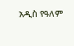አዲስ የዓለም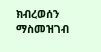ክብረወሰን ማስመዝገብ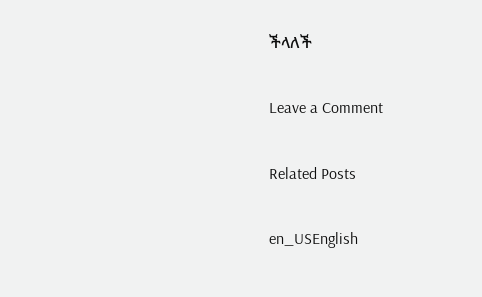ችላለች

Leave a Comment

Related Posts

en_USEnglish